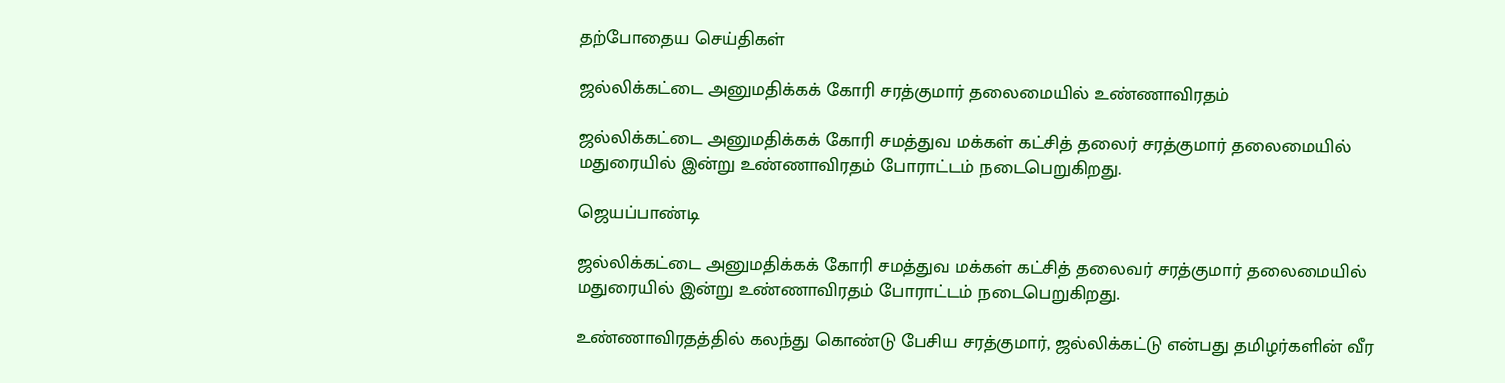தற்போதைய செய்திகள்

ஜல்லிக்கட்டை அனுமதிக்கக் கோரி சரத்குமார் தலைமையில் உண்ணாவிரதம்

ஜல்லிக்கட்டை அனுமதிக்கக் கோரி சமத்துவ மக்கள் கட்சித் தலைர் சரத்குமார் தலைமையில் மதுரையில் இன்று உண்ணாவிரதம் போராட்டம் நடைபெறுகிறது.

ஜெயப்பாண்டி

ஜல்லிக்கட்டை அனுமதிக்கக் கோரி சமத்துவ மக்கள் கட்சித் தலைவர் சரத்குமார் தலைமையில் மதுரையில் இன்று உண்ணாவிரதம் போராட்டம் நடைபெறுகிறது.

உண்ணாவிரதத்தில் கலந்து கொண்டு பேசிய சரத்குமார், ஜல்லிக்கட்டு என்பது தமிழர்களின் வீர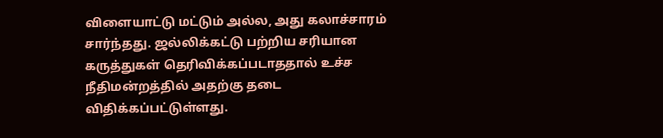விளையாட்டு மட்டும் அல்ல, அது கலாச்சாரம் சார்ந்தது. ஜல்லிக்கட்டு பற்றிய சரியான கருத்துகள் தெரிவிக்கப்படாததால் உச்ச நீதிமன்றத்தில் அதற்கு தடை விதிக்கப்பட்டுள்ளது.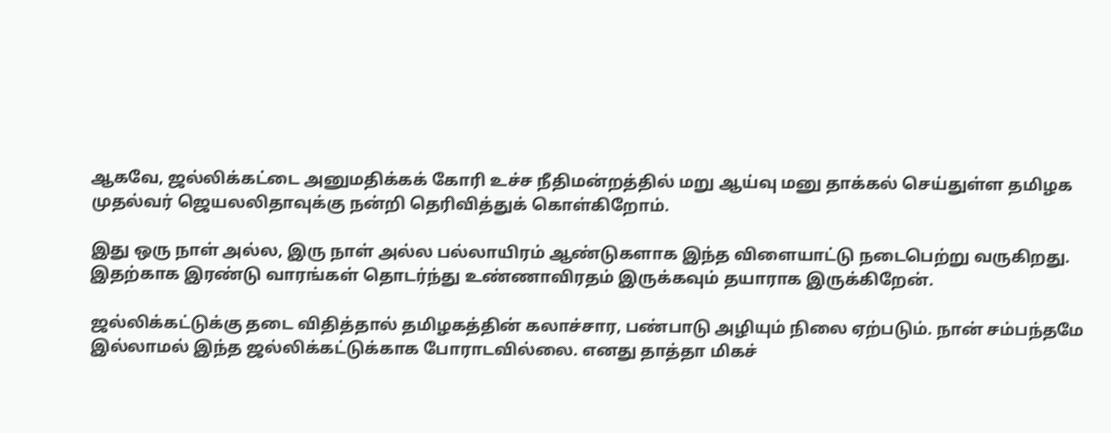ஆகவே, ஜல்லிக்கட்டை அனுமதிக்கக் கோரி உச்ச நீதிமன்றத்தில் மறு ஆய்வு மனு தாக்கல் செய்துள்ள தமிழக முதல்வர் ஜெயலலிதாவுக்கு நன்றி தெரிவித்துக் கொள்கிறோம்.

இது ஒரு நாள் அல்ல, இரு நாள் அல்ல பல்லாயிரம் ஆண்டுகளாக இந்த விளையாட்டு நடைபெற்று வருகிறது. இதற்காக இரண்டு வாரங்கள் தொடர்ந்து உண்ணாவிரதம் இருக்கவும் தயாராக இருக்கிறேன்.

ஜல்லிக்கட்டுக்கு தடை விதித்தால் தமிழகத்தின் கலாச்சார, பண்பாடு அழியும் நிலை ஏற்படும். நான் சம்பந்தமே இல்லாமல் இந்த ஜல்லிக்கட்டுக்காக போராடவில்லை. எனது தாத்தா மிகச்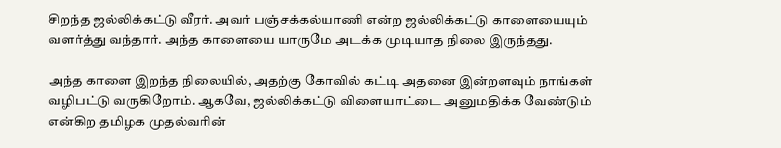சிறந்த ஜல்லிக்கட்டு வீரர். அவர் பஞ்சக்கல்யாணி என்ற ஜல்லிக்கட்டு காளையையும் வளர்த்து வந்தார். அந்த காளையை யாருமே அடக்க முடியாத நிலை இருந்தது.

அந்த காளை இறந்த நிலையில், அதற்கு கோவில் கட்டி அதனை இன்றளவும் நாங்கள் வழிபட்டு வருகிறோம். ஆகவே, ஜல்லிக்கட்டு விளையாட்டை அனுமதிக்க வேண்டும் என்கிற தமிழக முதல்வரின்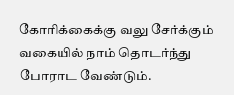கோரிக்கைக்கு வலு சேர்க்கும் வகையில் நாம் தொடர்ந்து போராட வேண்டும்.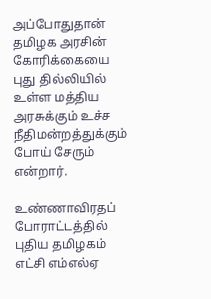அப்போதுதான் தமிழக அரசின் கோரிக்கையை புது தில்லியில் உள்ள மத்திய அரசுக்கும் உச்ச நீதிமன்றத்துக்கும் போய் சேரும் என்றார்.

உண்ணாவிரதப் போராட்டத்தில் புதிய தமிழகம் எட்சி எம்எல்ஏ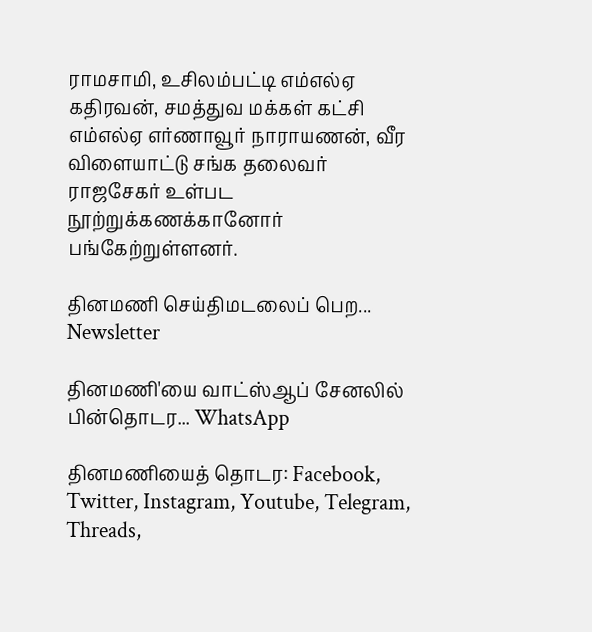ராமசாமி, உசிலம்பட்டி எம்எல்ஏ கதிரவன், சமத்துவ மக்கள் கட்சி எம்எல்ஏ எர்ணாவூர் நாராயணன், வீர விளையாட்டு சங்க தலைவர் ராஜசேகர் உள்பட நூற்றுக்கணக்கானோர் பங்கேற்றுள்ளனர்.

தினமணி செய்திமடலைப் பெற... Newsletter

தினமணி'யை வாட்ஸ்ஆப் சேனலில் பின்தொடர... WhatsApp

தினமணியைத் தொடர: Facebook, Twitter, Instagram, Youtube, Telegram, Threads,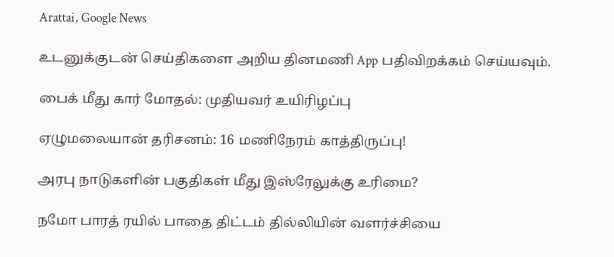Arattai, Google News

உடனுக்குடன் செய்திகளை அறிய தினமணி App பதிவிறக்கம் செய்யவும்.

பைக் மீது கார் மோதல்: முதியவர் உயிரிழப்பு

ஏழுமலையான் தரிசனம்: 16 மணிநேரம் காத்திருப்பு!

அரபு நாடுகளின் பகுதிகள் மீது இஸ்ரேலுக்கு உரிமை?

நமோ பாரத் ரயில் பாதை திட்டம் தில்லியின் வளர்ச்சியை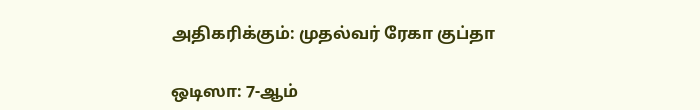அதிகரிக்கும்: முதல்வர் ரேகா குப்தா

ஒடிஸா: 7-ஆம்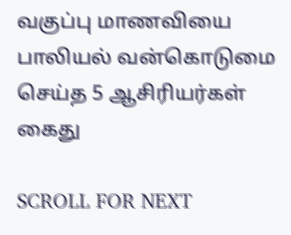வகுப்பு மாணவியை பாலியல் வன்கொடுமை செய்த 5 ஆசிரியர்கள் கைது

SCROLL FOR NEXT